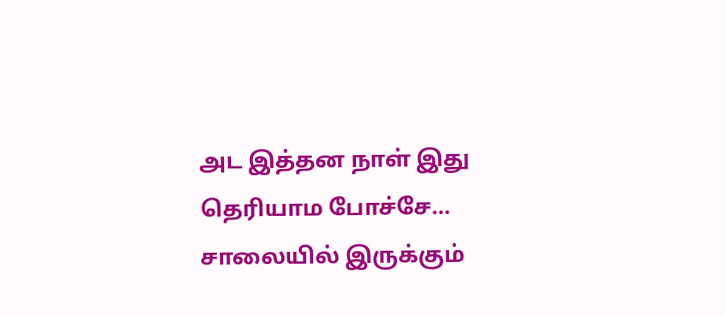அட இத்தன நாள் இது தெரியாம போச்சே… சாலையில் இருக்கும்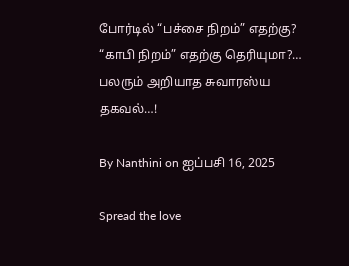போர்டில் “பச்சை நிறம்” எதற்கு? “காபி நிறம்” எதற்கு தெரியுமா?… பலரும் அறியாத சுவாரஸ்ய தகவல்…!

By Nanthini on ஐப்பசி 16, 2025

Spread the love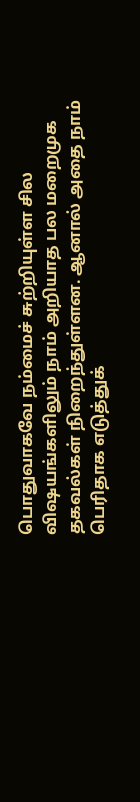பொதுவாகவே நம்மைச் சுற்றியுள்ள சில விஷயங்களிலும் நாம் அறியாத பல மறைமுக தகவல்கள் நிறைந்துள்ளன. ஆனால் அதை நாம் பெரிதாக எடுத்துக்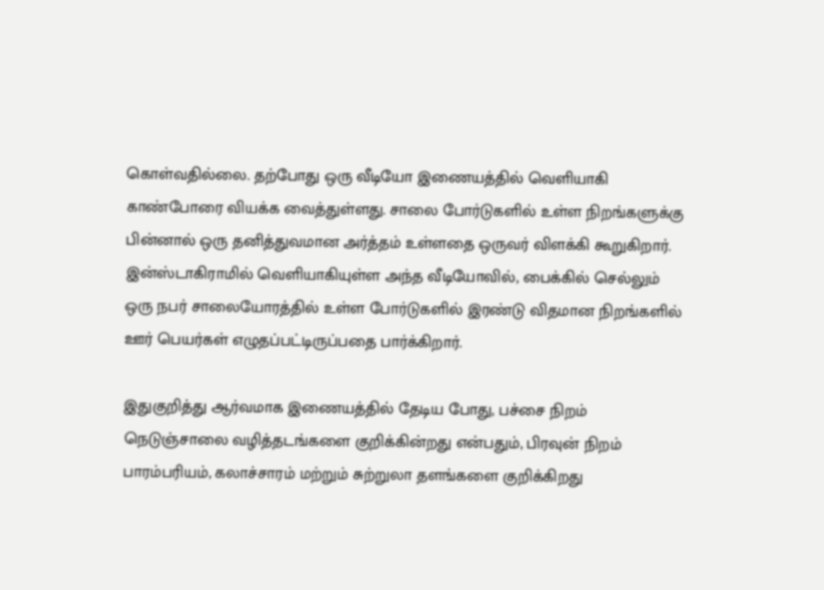கொள்வதில்லை. தற்போது ஒரு வீடியோ இணையத்தில் வெளியாகி காண்போரை வியக்க வைத்துள்ளது. சாலை போர்டுகளில் உள்ள நிறங்களுக்கு பின்னால் ஒரு தனித்துவமான அர்த்தம் உள்ளதை ஒருவர் விளக்கி கூறுகிறார். இன்ஸ்டாகிராமில் வெளியாகியுள்ள அந்த வீடியோவில், பைக்கில் செல்லும் ஒரு நபர் சாலையோரத்தில் உள்ள போர்டுகளில் இரண்டு விதமான நிறங்களில் ஊர் பெயர்கள் எழுதப்பட்டிருப்பதை பார்க்கிறார்.

இதுகுறித்து ஆர்வமாக இணையத்தில் தேடிய போது, பச்சை நிறம் நெடுஞ்சாலை வழித்தடங்களை குறிக்கின்றது என்பதும், பிரவுன் நிறம் பாரம்பரியம், கலாச்சாரம் மற்றும் சுற்றுலா தளங்களை குறிக்கிறது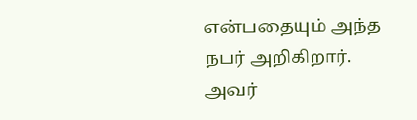என்பதையும் அந்த நபர் அறிகிறார். அவர்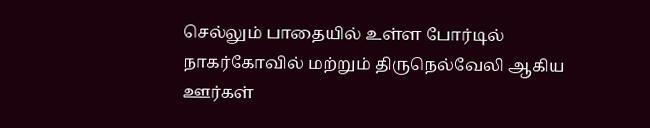செல்லும் பாதையில் உள்ள போர்டில் நாகர்கோவில் மற்றும் திருநெல்வேலி ஆகிய ஊர்கள்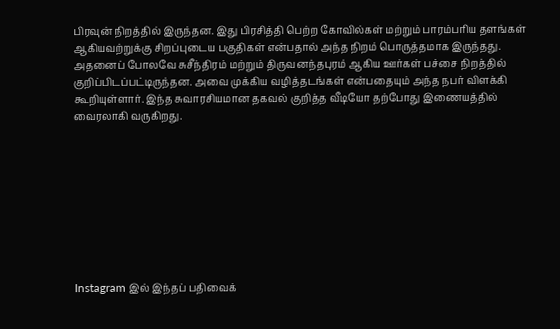பிரவுன் நிறத்தில் இருந்தன. இது பிரசித்தி பெற்ற கோவில்கள் மற்றும் பாரம்பரிய தளங்கள் ஆகியவற்றுக்கு சிறப்புடைய பகுதிகள் என்பதால் அந்த நிறம் பொருத்தமாக இருந்தது. அதனைப் போலவே சுசீந்திரம் மற்றும் திருவனந்தபுரம் ஆகிய ஊர்கள் பச்சை நிறத்தில் குறிப்பிடப்பட்டிருந்தன. அவை முக்கிய வழித்தடங்கள் என்பதையும் அந்த நபர் விளக்கி கூறியுள்ளார். இந்த சுவாரசியமான தகவல் குறித்த வீடியோ தற்போது இணையத்தில் வைரலாகி வருகிறது.









Instagram இல் இந்தப் பதிவைக்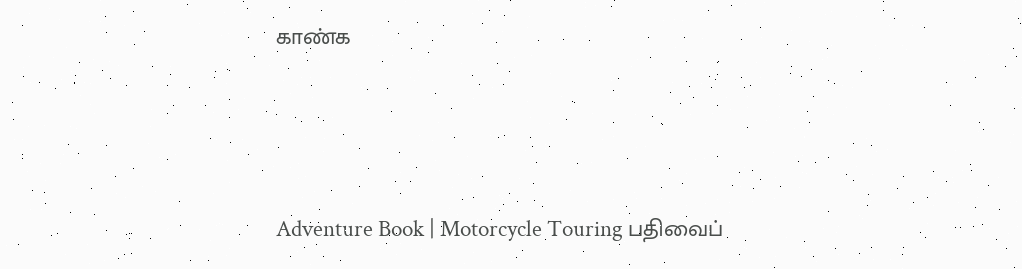காண்க



Adventure Book | Motorcycle Touring பதிவைப்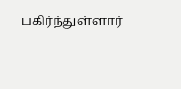பகிர்ந்துள்ளார்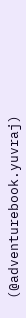(@adventurebook.yuvraj)